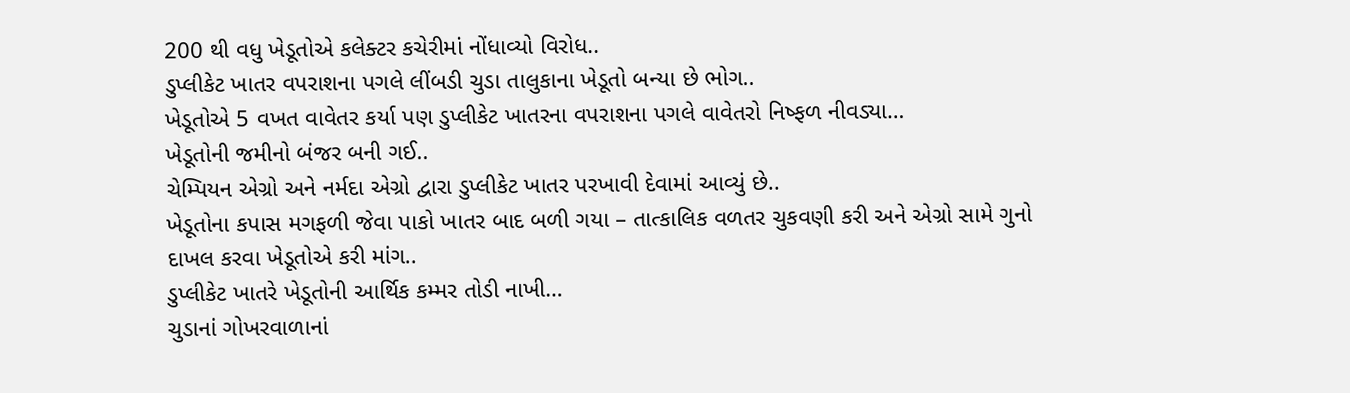200 થી વધુ ખેડૂતોએ કલેક્ટર કચેરીમાં નોંધાવ્યો વિરોધ..
ડુપ્લીકેટ ખાતર વપરાશના પગલે લીંબડી ચુડા તાલુકાના ખેડૂતો બન્યા છે ભોગ..
ખેડૂતોએ 5 વખત વાવેતર કર્યા પણ ડુપ્લીકેટ ખાતરના વપરાશના પગલે વાવેતરો નિષ્ફળ નીવડ્યા…
ખેડૂતોની જમીનો બંજર બની ગઈ..
ચેમ્પિયન એગ્રો અને નર્મદા એગ્રો દ્વારા ડુપ્લીકેટ ખાતર પરખાવી દેવામાં આવ્યું છે..
ખેડૂતોના કપાસ મગફળી જેવા પાકો ખાતર બાદ બળી ગયા – તાત્કાલિક વળતર ચુકવણી કરી અને એગ્રો સામે ગુનો દાખલ કરવા ખેડૂતોએ કરી માંગ..
ડુપ્લીકેટ ખાતરે ખેડૂતોની આર્થિક કમ્મર તોડી નાખી…
ચુડાનાં ગોખરવાળાનાં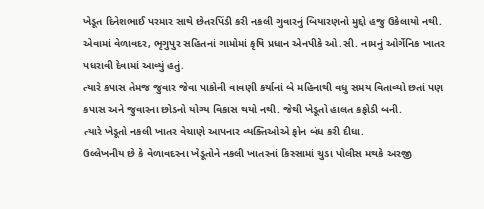ખેડૂત દિનેશભાઈ પરમાર સાથે છેતરપિંડી કરી નકલી ગુવારનું બિયારણનો મુદ્દો હજુ ઉકેલાયો નથી.
એવામાં વેળાવદર, ભૃગુપુર સહિતનાં ગામોમાં કૃષિ પ્રધાન એનપીકે ઓ.સી. નામનું ઓર્ગેનિક ખાતર પધરાવી દેવામાં આવ્યું હતું.
ત્યારે કપાસ તેમજ જુવાર જેવા પાકોની વાવણી કર્યાનાં બે મહિનાથી વધુ સમય વિતાવ્યો છતાં પણ કપાસ અને જુવારના છોડનો યોગ્ય વિકાસ થયો નથી. જેથી ખેડૂતો હાલત કફોડી બની.
ત્યારે ખેડૂતો નકલી ખાતર વેચાણે આપનાર વ્યક્તિઓએ ફોન બંધ કરી દીધા.
ઉલ્લેખનીય છે કે વેળાવદરના ખેડૂતોને નકલી ખાતરનાં કિસ્સામાં ચુડા પોલીસ મથકે અરજી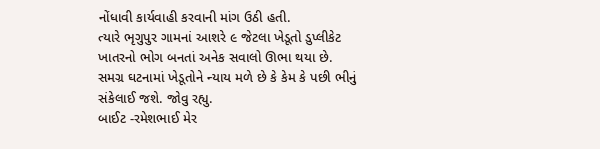નોંધાવી કાર્યવાહી કરવાની માંગ ઉઠી હતી.
ત્યારે ભૃગુપુર ગામનાં આશરે ૯ જેટલા ખેડૂતો ડુપ્લીકેટ ખાતરનો ભોગ બનતાં અનેક સવાલો ઊભા થયા છે.
સમગ્ર ઘટનામાં ખેડૂતોને ન્યાય મળે છે કે કેમ કે પછી ભીનું સંકેલાઈ જશે. જોવુ રહ્યુ.
બાઈટ -રમેશભાઈ મેર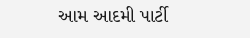આમ આદમી પાર્ટી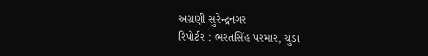અગ્રણી સુરેન્દ્રનગર
રિપોર્ટર : ભરતસિંહ પરમાર, ચુડા